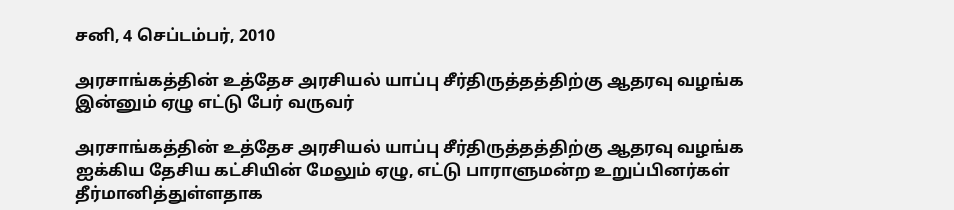சனி, 4 செப்டம்பர், 2010

அரசாங்கத்தின் உத்தேச அரசியல் யாப்பு சீர்திருத்தத்திற்கு ஆதரவு வழங்க இன்னும் ஏழு எட்டு பேர் வருவர்

அரசாங்கத்தின் உத்தேச அரசியல் யாப்பு சீர்திருத்தத்திற்கு ஆதரவு வழங்க ஐக்கிய தேசிய கட்சியின் மேலும் ஏழு, எட்டு பாராளுமன்ற உறுப்பினர்கள் தீர்மானித்துள்ளதாக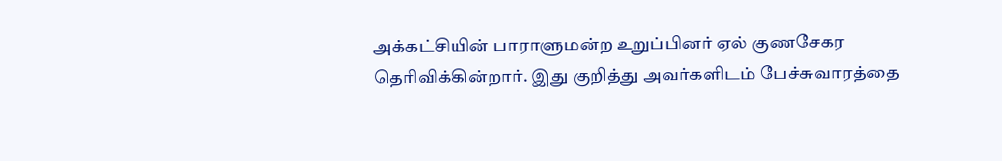அக்கட்சியின் பாராளுமன்ற உறுப்பினர் ஏல் குணசேகர தெரிவிக்கின்றார். இது குறித்து அவர்களிடம் பேச்சுவாரத்தை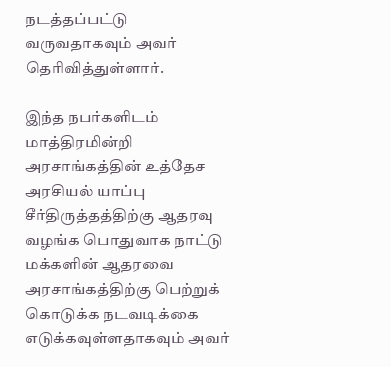நடத்தப்பட்டு வருவதாகவும் அவர் தெரிவித்துள்ளார்.

இந்த நபர்களிடம் மாத்திரமின்றி அரசாங்கத்தின் உத்தேச அரசியல் யாப்பு சீர்திருத்தத்திற்கு ஆதரவு வழங்க பொதுவாக நாட்டு மக்களின் ஆதரவை அரசாங்கத்திற்கு பெற்றுக் கொடுக்க நடவடிக்கை எடுக்கவுள்ளதாகவும் அவர்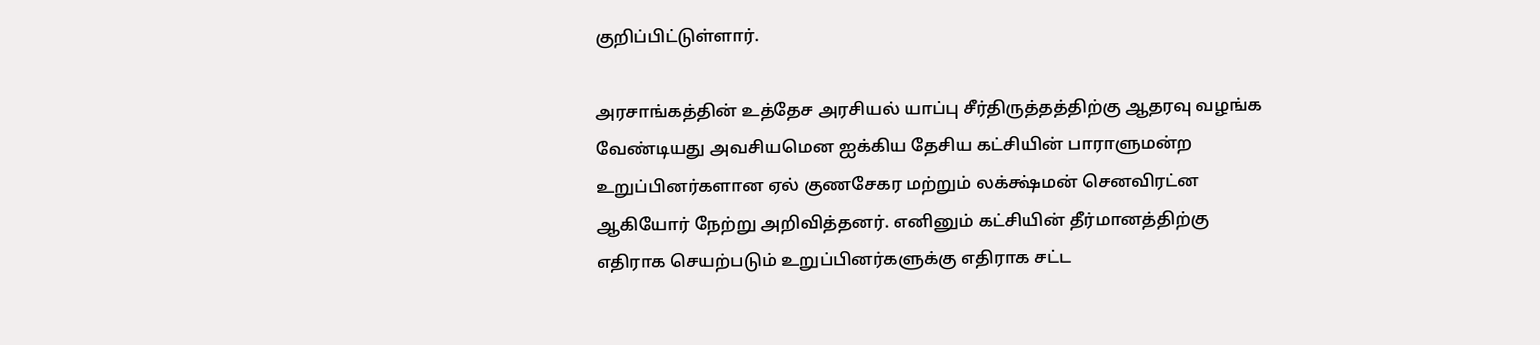குறிப்பிட்டுள்ளார்.

அரசாங்கத்தின் உத்தேச அரசியல் யாப்பு சீர்திருத்தத்திற்கு ஆதரவு வழங்க வேண்டியது அவசியமென ஐக்கிய தேசிய கட்சியின் பாராளுமன்ற உறுப்பினர்களான ஏல் குணசேகர மற்றும் லக்க்ஷ்மன் செனவிரட்ன ஆகியோர் நேற்று அறிவித்தனர். எனினும் கட்சியின் தீர்மானத்திற்கு எதிராக செயற்படும் உறுப்பினர்களுக்கு எதிராக சட்ட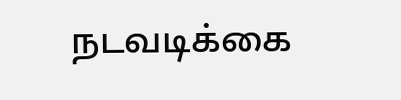நடவடிக்கை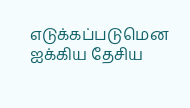எடுக்கப்படுமென ஐக்கிய தேசிய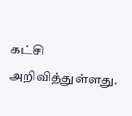கட்சி அறிவித்துள்ளது.